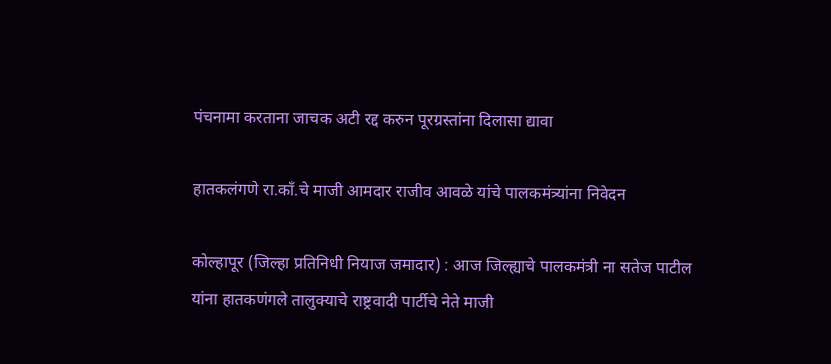पंचनामा करताना जाचक अटी रद्द करुन पूरग्रस्तांना दिलासा द्यावा

हातकलंगणे रा.काँ.चे माजी आमदार राजीव आवळे यांचे पालकमंत्र्यांना निवेदन

कोल्हापूर (जिल्हा प्रतिनिधी नियाज जमादार) : आज जिल्ह्याचे पालकमंत्री ना सतेज पाटील यांना हातकणंगले तालुक्याचे राष्ट्रवादी पार्टीचे नेते माजी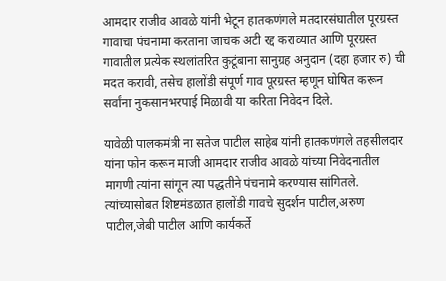आमदार राजीव आवळे यांनी भेटून हातकणंगले मतदारसंघातील पूरग्रस्त गावाचा पंचनामा करताना जाचक अटी रद्द कराव्यात आणि पूरग्रस्त गावातील प्रत्येक स्थलांतरित कुटूंबाना सानुग्रह अनुदान (दहा हजार रु) ची मदत करावी, तसेच हालोंडी संपूर्ण गाव पूरग्रस्त म्हणून घोषित करून सर्वांना नुकसानभरपाई मिळावी या करिता निवेदन दिले.

यावेळी पालकमंत्री ना सतेज पाटील साहेब यांनी हातकणंगले तहसीलदार यांना फोन करून माजी आमदार राजीव आवळे यांच्या निवेदनातील मागणी त्यांना सांगून त्या पद्धतीने पंचनामे करण्यास सांगितले. त्यांच्यासोबत शिष्टमंडळात हालोंडी गावचे सुदर्शन पाटील,अरुण पाटील,जेबी पाटील आणि कार्यकर्ते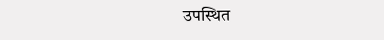उपस्थित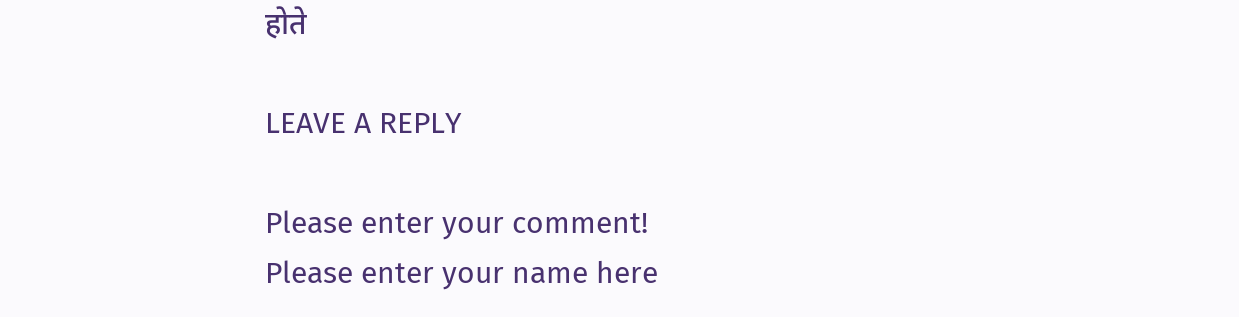होते

LEAVE A REPLY

Please enter your comment!
Please enter your name here